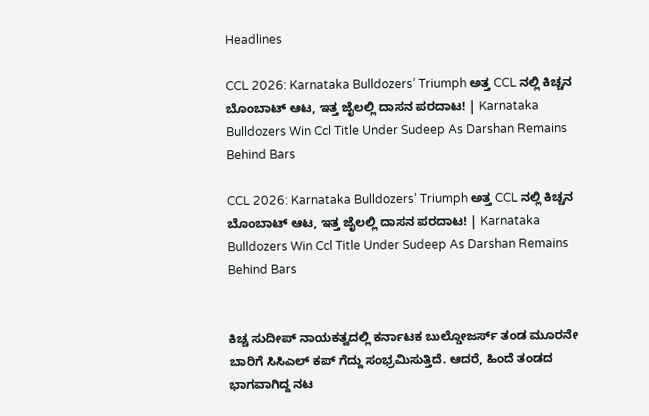Headlines

CCL 2026: Karnataka Bulldozers’ Triumph ಅತ್ತ CCL ನಲ್ಲಿ ಕಿಚ್ಚನ ಬೊಂಬಾಟ್ ಆಟ, ಇತ್ತ ಜೈಲಲ್ಲಿ ದಾಸನ ಪರದಾಟ! | Karnataka Bulldozers Win Ccl Title Under Sudeep As Darshan Remains Behind Bars

CCL 2026: Karnataka Bulldozers’ Triumph ಅತ್ತ CCL ನಲ್ಲಿ ಕಿಚ್ಚನ ಬೊಂಬಾಟ್ ಆಟ, ಇತ್ತ ಜೈಲಲ್ಲಿ ದಾಸನ ಪರದಾಟ! | Karnataka Bulldozers Win Ccl Title Under Sudeep As Darshan Remains Behind Bars


ಕಿಚ್ಚ ಸುದೀಪ್ ನಾಯಕತ್ವದಲ್ಲಿ ಕರ್ನಾಟಕ ಬುಲ್ಡೋಜರ್ಸ್ ತಂಡ ಮೂರನೇ ಬಾರಿಗೆ ಸಿಸಿಎಲ್ ಕಪ್ ಗೆದ್ದು ಸಂಭ್ರಮಿಸುತ್ತಿದೆ. ಆದರೆ, ಹಿಂದೆ ತಂಡದ ಭಾಗವಾಗಿದ್ದ ನಟ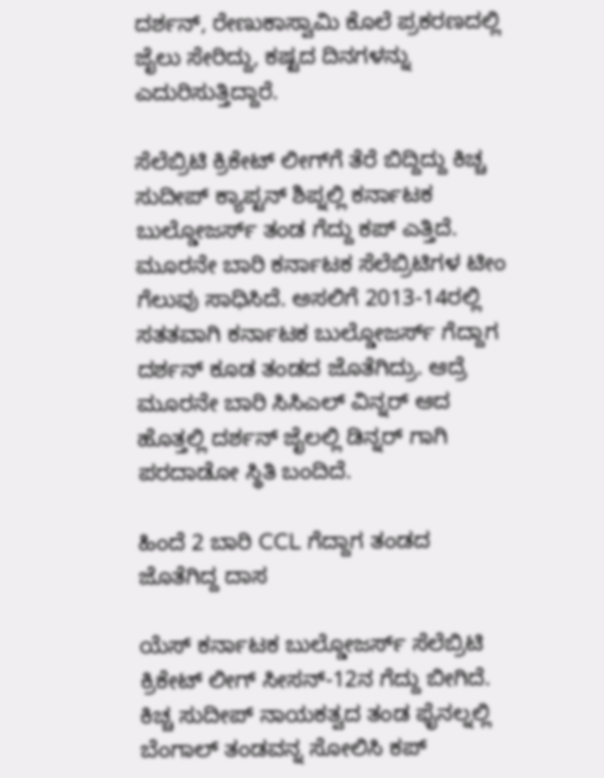ದರ್ಶನ್, ರೇಣುಕಾಸ್ವಾಮಿ ಕೊಲೆ ಪ್ರಕರಣದಲ್ಲಿ ಜೈಲು ಸೇರಿದ್ದು, ಕಷ್ಟದ ದಿನಗಳನ್ನು ಎದುರಿಸುತ್ತಿದ್ದಾರೆ.

ಸೆಲೆಬ್ರಿಟಿ ಕ್ರಿಕೇಟ್ ಲೀಗ್‌ಗೆ ತೆರೆ ಬಿದ್ದಿದ್ದು ಕಿಚ್ಚ ಸುದೀಪ್ ಕ್ಯಾಪ್ಟನ್ ಶಿಪ್ನಲ್ಲಿ ಕರ್ನಾಟಕ ಬುಲ್ಡೋಜರ್ಸ್ ತಂಡ ಗೆದ್ದು ಕಪ್ ಎತ್ತಿದೆ. ಮೂರನೇ ಬಾರಿ ಕರ್ನಾಟಕ ಸೆಲೆಬ್ರಿಟಿಗಳ ಟೀಂ ಗೆಲುವು ಸಾಧಿಸಿದೆ. ಅಸಲಿಗೆ 2013-14ರಲ್ಲಿ ಸತತವಾಗಿ ಕರ್ನಾಟಕ ಬುಲ್ಡೋಜರ್ಸ್ ಗೆದ್ದಾಗ ದರ್ಶನ್ ಕೂಡ ತಂಡದ ಜೊತೆಗಿದ್ರು. ಆದ್ರೆ ಮೂರನೇ ಬಾರಿ ಸಿಸಿಎಲ್ ವಿನ್ನರ್ ಆದ ಹೊತ್ತಲ್ಲಿ ದರ್ಶನ್ ಜೈಲಲ್ಲಿ ಡಿನ್ನರ್ ಗಾಗಿ ಪರದಾಡೋ ಸ್ಥಿತಿ ಬಂದಿದೆ.

ಹಿಂದೆ 2 ಬಾರಿ CCL ಗೆದ್ದಾಗ ತಂಡದ ಜೊತೆಗಿದ್ದ ದಾಸ

ಯೆಸ್ ಕರ್ನಾಟಕ ಬುಲ್ಡೋಜರ್ಸ್ ಸೆಲೆಬ್ರಿಟಿ ಕ್ರಿಕೇಟ್ ಲೀಗ್ ಸೀಸನ್-12ನ ಗೆದ್ದು ಬೀಗಿದೆ. ಕಿಚ್ಚ ಸುದೀಪ್ ನಾಯಕತ್ವದ ತಂಡ ಫೈನಲ್ನಲ್ಲಿ ಬೆಂಗಾಲ್ ತಂಡವನ್ನ ಸೋಲಿಸಿ ಕಪ್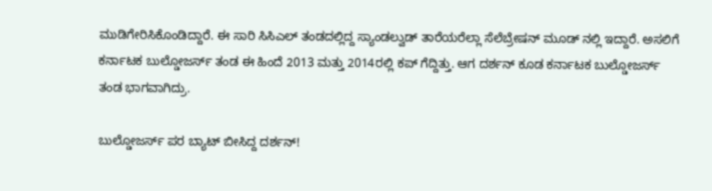ಮುಡಿಗೇರಿಸಿಕೊಂಡಿದ್ದಾರೆ. ಈ ಸಾರಿ ಸಿಸಿಎಲ್ ತಂಡದಲ್ಲಿದ್ದ ಸ್ಯಾಂಡಲ್ವುಡ್ ತಾರೆಯರೆಲ್ಲಾ ಸೆಲೆಬ್ರೇಷನ್ ಮೂಡ್ ನಲ್ಲಿ ಇದ್ದಾರೆ. ಅಸಲಿಗೆ ಕರ್ನಾಟಕ ಬುಲ್ಡೋಜರ್ಸ್ ತಂಡ ಈ ಹಿಂದೆ 2013 ಮತ್ತು 2014ರಲ್ಲಿ ಕಪ್ ಗೆದ್ದಿತ್ತು. ಆಗ ದರ್ಶನ್ ಕೂಡ ಕರ್ನಾಟಕ ಬುಲ್ಡೋಜರ್ಸ್ ತಂಡ ಭಾಗವಾಗಿದ್ರು.

ಬುಲ್ಡೋಜರ್ಸ್ ಪರ ಬ್ಯಾಟ್ ಬೀಸಿದ್ದ ದರ್ಶನ್!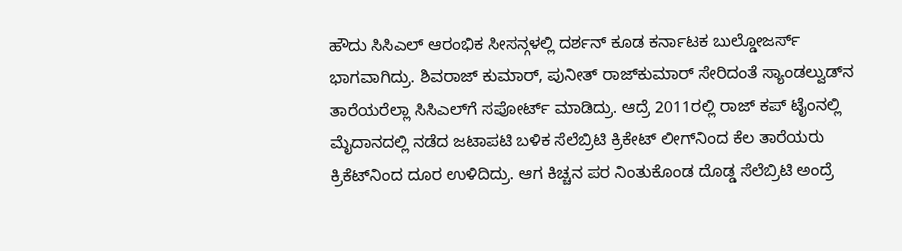ಹೌದು ಸಿಸಿಎಲ್ ಆರಂಭಿಕ ಸೀಸನ್ಗಳಲ್ಲಿ ದರ್ಶನ್ ಕೂಡ ಕರ್ನಾಟಕ ಬುಲ್ಡೋಜರ್ಸ್ ಭಾಗವಾಗಿದ್ರು. ಶಿವರಾಜ್‌ ಕುಮಾರ್, ಪುನೀತ್ ರಾಜ್‌ಕುಮಾರ್ ಸೇರಿದಂತೆ ಸ್ಯಾಂಡಲ್ವುಡ್‌ನ ತಾರೆಯರೆಲ್ಲಾ ಸಿಸಿಎಲ್‌ಗೆ ಸಪೋರ್ಟ್ ಮಾಡಿದ್ರು. ಆದ್ರೆ 2011ರಲ್ಲಿ ರಾಜ್ ಕಪ್ ಟೈಂನಲ್ಲಿ ಮೈದಾನದಲ್ಲಿ ನಡೆದ ಜಟಾಪಟಿ ಬಳಿಕ ಸೆಲೆಬ್ರಿಟಿ ಕ್ರಿಕೇಟ್ ಲೀಗ್‌ನಿಂದ ಕೆಲ ತಾರೆಯರು ಕ್ರಿಕೆಟ್‌ನಿಂದ ದೂರ ಉಳಿದಿದ್ರು. ಆಗ ಕಿಚ್ಚನ ಪರ ನಿಂತುಕೊಂಡ ದೊಡ್ಡ ಸೆಲೆಬ್ರಿಟಿ ಅಂದ್ರೆ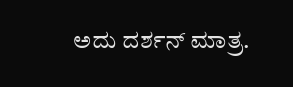ಅದು ದರ್ಶನ್ ಮಾತ್ರ.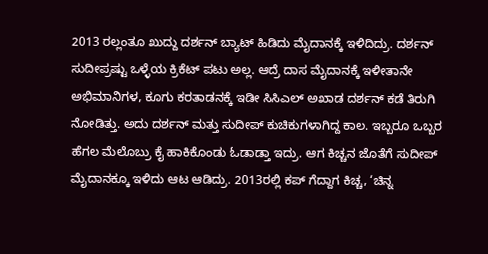2013 ರಲ್ಲಂತೂ ಖುದ್ದು ದರ್ಶನ್ ಬ್ಯಾಟ್ ಹಿಡಿದು ಮೈದಾನಕ್ಕೆ ಇಳಿದಿದ್ರು. ದರ್ಶನ್ ಸುದೀಪ್ರಷ್ಟು ಒಳ್ಳೆಯ ಕ್ರಿಕೆಟ್ ಪಟು ಅಲ್ಲ. ಆದ್ರೆ ದಾಸ ಮೈದಾನಕ್ಕೆ ಇಳೀತಾನೇ ಅಭಿಮಾನಿಗಳ, ಕೂಗು ಕರತಾಡನಕ್ಕೆ ಇಡೀ ಸಿಸಿಎಲ್ ಅಖಾಡ ದರ್ಶನ್ ಕಡೆ ತಿರುಗಿ ನೋಡಿತ್ತು. ಅದು ದರ್ಶನ್ ಮತ್ತು ಸುದೀಪ್ ಕುಚಿಕುಗಳಾಗಿದ್ದ ಕಾಲ. ಇಬ್ಬರೂ ಒಬ್ಬರ ಹೆಗಲ ಮೆಲೊಬ್ರು ಕೈ ಹಾಕಿಕೊಂಡು ಓಡಾಡ್ತಾ ಇದ್ರು. ಆಗ ಕಿಚ್ಚನ ಜೊತೆಗೆ ಸುದೀಪ್ ಮೈದಾನಕ್ಕೂ ಇಳಿದು ಆಟ ಆಡಿದ್ರು. 2013ರಲ್ಲಿ ಕಪ್ ಗೆದ್ದಾಗ ಕಿಚ್ಚ, ‘ಚಿನ್ನ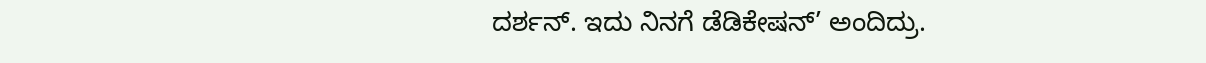ದರ್ಶನ್. ಇದು ನಿನಗೆ ಡೆಡಿಕೇಷನ್’ ಅಂದಿದ್ರು.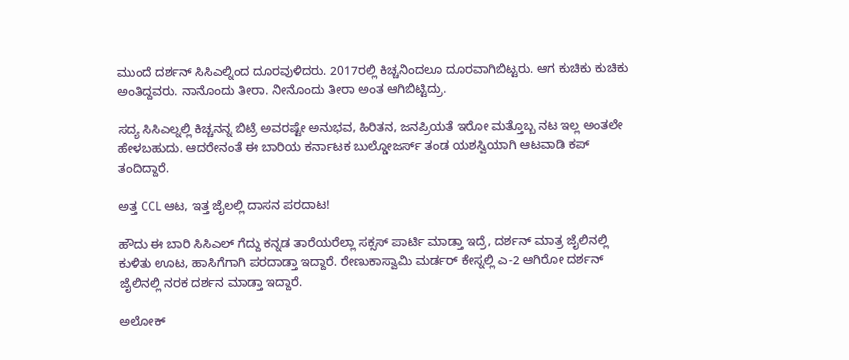ಮುಂದೆ ದರ್ಶನ್ ಸಿಸಿಎಲ್ನಿಂದ ದೂರವುಳಿದರು. 2017ರಲ್ಲಿ ಕಿಚ್ಚನಿಂದಲೂ ದೂರವಾಗಿಬಿಟ್ಟರು. ಆಗ ಕುಚಿಕು ಕುಚಿಕು ಅಂತಿದ್ದವರು. ನಾನೊಂದು ತೀರಾ. ನೀನೊಂದು ತೀರಾ ಅಂತ ಆಗಿಬಿಟ್ಟಿದ್ರು.

ಸದ್ಯ ಸಿಸಿಎಲ್ನಲ್ಲಿ ಕಿಚ್ಚನನ್ನ ಬಿಟ್ರೆ ಅವರಷ್ಟೇ ಅನುಭವ, ಹಿರಿತನ, ಜನಪ್ರಿಯತೆ ಇರೋ ಮತ್ತೊಬ್ಬ ನಟ ಇಲ್ಲ ಅಂತಲೇ ಹೇಳಬಹುದು. ಆದರೇನಂತೆ ಈ ಬಾರಿಯ ಕರ್ನಾಟಕ ಬುಲ್ಡೋಜರ್ಸ್ ತಂಡ ಯಶಸ್ವಿಯಾಗಿ ಆಟವಾಡಿ ಕಪ್ ತಂದಿದ್ದಾರೆ.

ಅತ್ತ CCL ಆಟ, ಇತ್ತ ಜೈಲಲ್ಲಿ ದಾಸನ ಪರದಾಟ!

ಹೌದು ಈ ಬಾರಿ ಸಿಸಿಎಲ್ ಗೆದ್ದು ಕನ್ನಡ ತಾರೆಯರೆಲ್ಲಾ ಸಕ್ಸಸ್ ಪಾರ್ಟಿ ಮಾಡ್ತಾ ಇದ್ರೆ, ದರ್ಶನ್ ಮಾತ್ರ ಜೈಲಿನಲ್ಲಿ ಕುಳಿತು ಊಟ, ಹಾಸಿಗೆಗಾಗಿ ಪರದಾಡ್ತಾ ಇದ್ದಾರೆ. ರೇಣುಕಾಸ್ವಾಮಿ ಮರ್ಡರ್ ಕೇಸ್ನಲ್ಲಿ ಎ-2 ಆಗಿರೋ ದರ್ಶನ್ ಜೈಲಿನಲ್ಲಿ ನರಕ ದರ್ಶನ ಮಾಡ್ತಾ ಇದ್ದಾರೆ.

ಅಲೋಕ್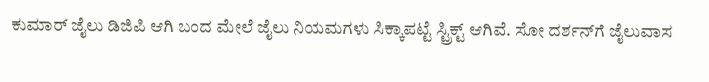ಕುಮಾರ್ ಜೈಲು ಡಿಜಿಪಿ ಆಗಿ ಬಂದ ಮೇಲೆ ಜೈಲು ನಿಯಮಗಳು ಸಿಕ್ಕಾಪಟ್ಟೆ ಸ್ಟ್ರಿಕ್ಟ್ ಆಗಿವೆ. ಸೋ ದರ್ಶನ್‌ಗೆ ಜೈಲುವಾಸ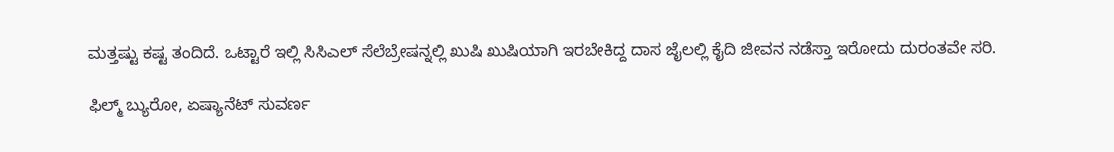ಮತ್ತಷ್ಟು ಕಷ್ಟ ತಂದಿದೆ. ಒಟ್ಟಾರೆ ಇಲ್ಲಿ ಸಿಸಿಎಲ್ ಸೆಲೆಬ್ರೇಷನ್ನಲ್ಲಿ ಖುಷಿ ಖುಷಿಯಾಗಿ ಇರಬೇಕಿದ್ದ ದಾಸ ಜೈಲಲ್ಲಿ ಕೈದಿ ಜೀವನ ನಡೆಸ್ತಾ ಇರೋದು ದುರಂತವೇ ಸರಿ.

ಫಿಲ್ಮ್ ಬ್ಯುರೋ, ಏಷ್ಯಾನೆಟ್ ಸುವರ್ಣ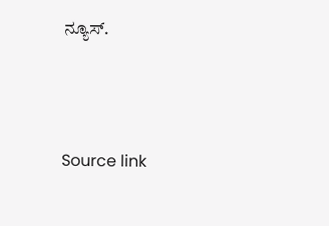ನ್ಯೂಸ್.



Source link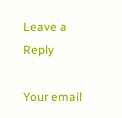Leave a Reply

Your email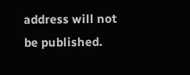address will not be published.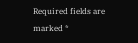Required fields are marked *